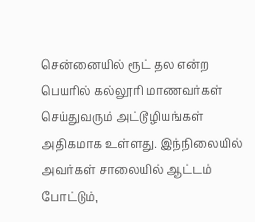சென்னையில் ரூட் தல என்ற பெயரில் கல்லூரி மாணவர்கள் செய்துவரும் அட்டூழியங்கள் அதிகமாக உள்ளது. இந்நிலையில் அவர்கள் சாலையில் ஆட்டம் போட்டும்,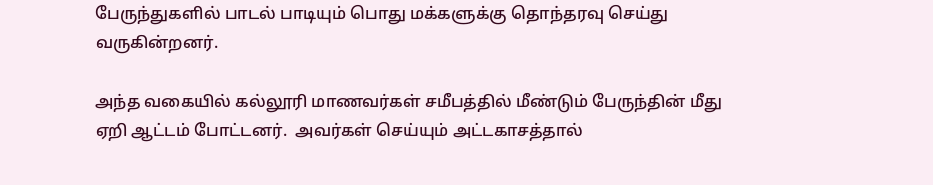பேருந்துகளில் பாடல் பாடியும் பொது மக்களுக்கு தொந்தரவு செய்து வருகின்றனர்.

அந்த வகையில் கல்லூரி மாணவர்கள் சமீபத்தில் மீண்டும் பேருந்தின் மீது ஏறி ஆட்டம் போட்டனர்.  அவர்கள் செய்யும் அட்டகாசத்தால்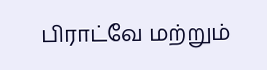பிராட்வே மற்றும்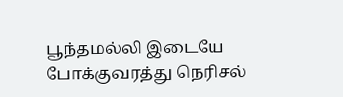பூந்தமல்லி இடையே போக்குவரத்து நெரிசல்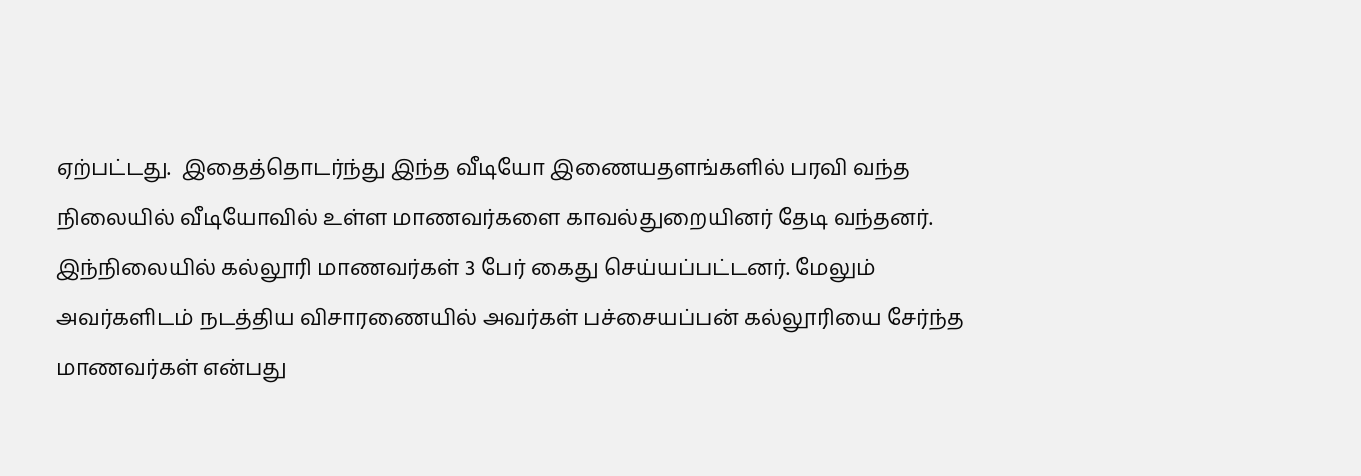ஏற்பட்டது.  இதைத்தொடர்ந்து இந்த வீடியோ இணையதளங்களில் பரவி வந்த நிலையில் வீடியோவில் உள்ள மாணவர்களை காவல்துறையினர் தேடி வந்தனர்.  இந்நிலையில் கல்லூரி மாணவர்கள் 3 பேர் கைது செய்யப்பட்டனர். மேலும் அவர்களிடம் நடத்திய விசாரணையில் அவர்கள் பச்சையப்பன் கல்லூரியை சேர்ந்த மாணவர்கள் என்பது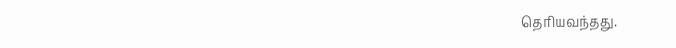தெரியவந்தது.